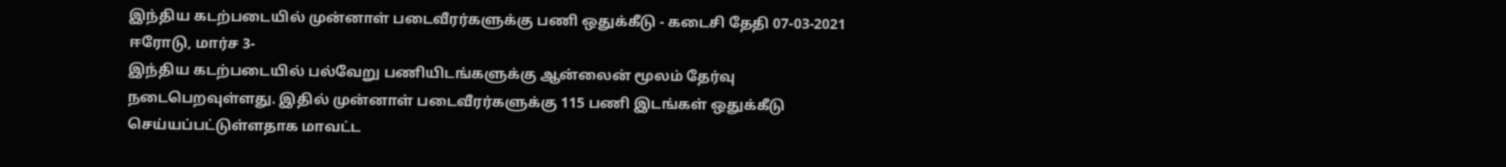இந்திய கடற்படையில் முன்னாள் படைவீரர்களுக்கு பணி ஒதுக்கீடு - கடைசி தேதி 07-03-2021
ஈரோடு, மார்ச 3-
இந்திய கடற்படையில் பல்வேறு பணியிடங்களுக்கு ஆன்லைன் மூலம் தேர்வு நடைபெறவுள்ளது. இதில் முன்னாள் படைவீரர்களுக்கு 115 பணி இடங்கள் ஒதுக்கீடு செய்யப்பட்டுள்ளதாக மாவட்ட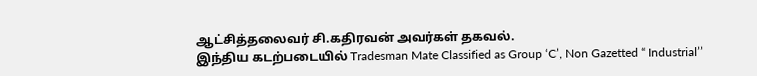ஆட்சித்தலைவர் சி.கதிரவன் அவர்கள் தகவல்.
இந்திய கடற்படையில் Tradesman Mate Classified as Group ‘C’, Non Gazetted “ Industrial’’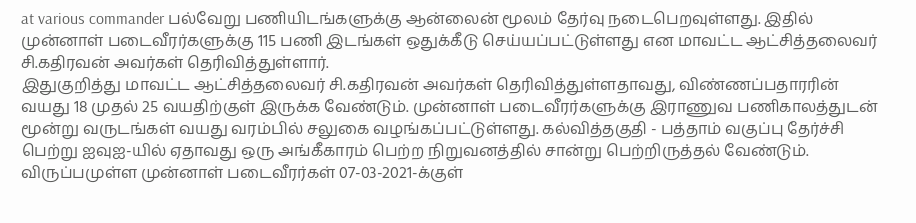at various commander பல்வேறு பணியிடங்களுக்கு ஆன்லைன் மூலம் தேர்வு நடைபெறவுள்ளது. இதில் முன்னாள் படைவீரர்களுக்கு 115 பணி இடங்கள் ஒதுக்கீடு செய்யப்பட்டுள்ளது என மாவட்ட ஆட்சித்தலைவர் சி.கதிரவன் அவர்கள் தெரிவித்துள்ளார்.
இதுகுறித்து மாவட்ட ஆட்சித்தலைவர் சி.கதிரவன் அவர்கள் தெரிவித்துள்ளதாவது, விண்ணப்பதாரரின் வயது 18 முதல் 25 வயதிற்குள் இருக்க வேண்டும். முன்னாள் படைவீரர்களுக்கு இராணுவ பணிகாலத்துடன் மூன்று வருடங்கள் வயது வரம்பில் சலுகை வழங்கப்பட்டுள்ளது. கல்வித்தகுதி - பத்தாம் வகுப்பு தேர்ச்சி பெற்று ஐவுஐ-யில் ஏதாவது ஒரு அங்கீகாரம் பெற்ற நிறுவனத்தில் சான்று பெற்றிருத்தல் வேண்டும். விருப்பமுள்ள முன்னாள் படைவீரர்கள் 07-03-2021-க்குள்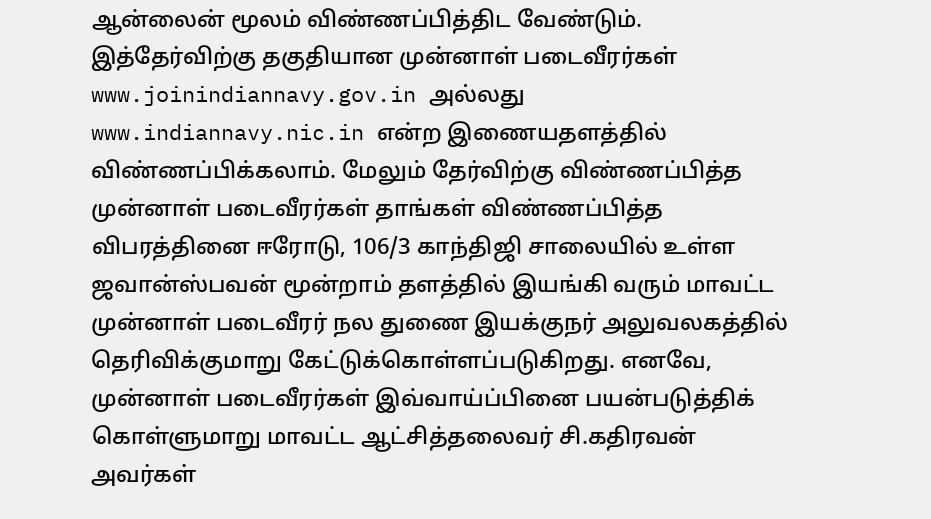ஆன்லைன் மூலம் விண்ணப்பித்திட வேண்டும்.
இத்தேர்விற்கு தகுதியான முன்னாள் படைவீரர்கள் www.joinindiannavy.gov.in அல்லது www.indiannavy.nic.in என்ற இணையதளத்தில் விண்ணப்பிக்கலாம். மேலும் தேர்விற்கு விண்ணப்பித்த முன்னாள் படைவீரர்கள் தாங்கள் விண்ணப்பித்த விபரத்தினை ஈரோடு, 106/3 காந்திஜி சாலையில் உள்ள ஜவான்ஸ்பவன் மூன்றாம் தளத்தில் இயங்கி வரும் மாவட்ட முன்னாள் படைவீரர் நல துணை இயக்குநர் அலுவலகத்தில் தெரிவிக்குமாறு கேட்டுக்கொள்ளப்படுகிறது. எனவே, முன்னாள் படைவீரர்கள் இவ்வாய்ப்பினை பயன்படுத்திக் கொள்ளுமாறு மாவட்ட ஆட்சித்தலைவர் சி.கதிரவன் அவர்கள்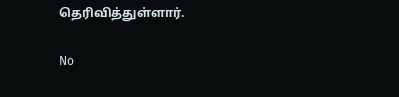தெரிவித்துள்ளார்.

No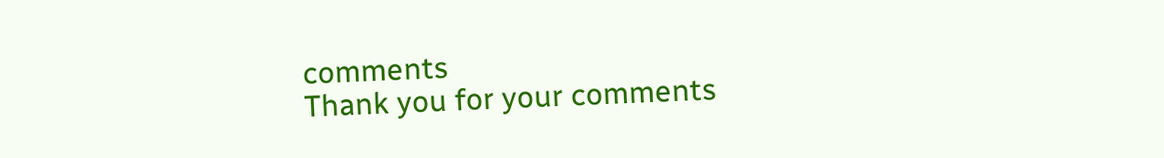comments
Thank you for your comments